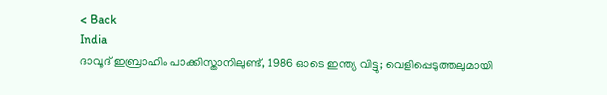< Back
India
ദാവൂദ് ഇബ്രാഹിം പാക്കിസ്താനിലുണ്ട്, 1986 ഓടെ ഇന്ത്യ വിട്ടു; വെളിപ്പെടുത്തലുമായി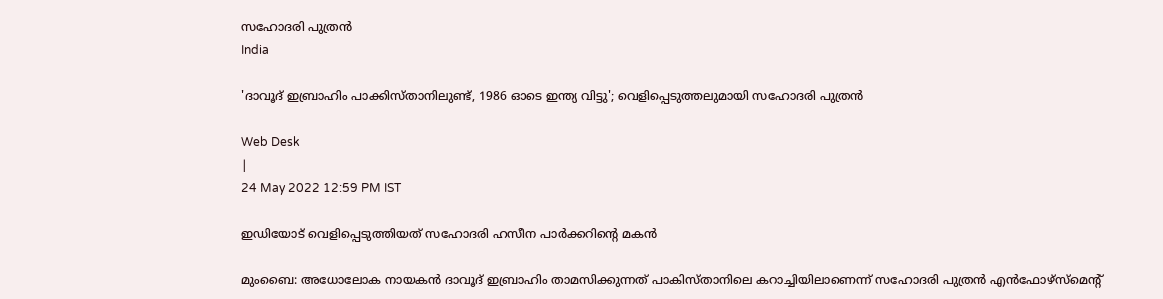സഹോദരി പുത്രൻ
India

'ദാവൂദ് ഇബ്രാഹിം പാക്കിസ്താനിലുണ്ട്, 1986 ഓടെ ഇന്ത്യ വിട്ടു'; വെളിപ്പെടുത്തലുമായി സഹോദരി പുത്രൻ

Web Desk
|
24 May 2022 12:59 PM IST

ഇഡിയോട് വെളിപ്പെടുത്തിയത് സഹോദരി ഹസീന പാർക്കറിന്റെ മകൻ

മുംബൈ: അധോലോക നായകൻ ദാവൂദ് ഇബ്രാഹിം താമസിക്കുന്നത് പാകിസ്താനിലെ കറാച്ചിയിലാണെന്ന് സഹോദരി പുത്രൻ എൻഫോഴ്‌സ്‌മെന്റ്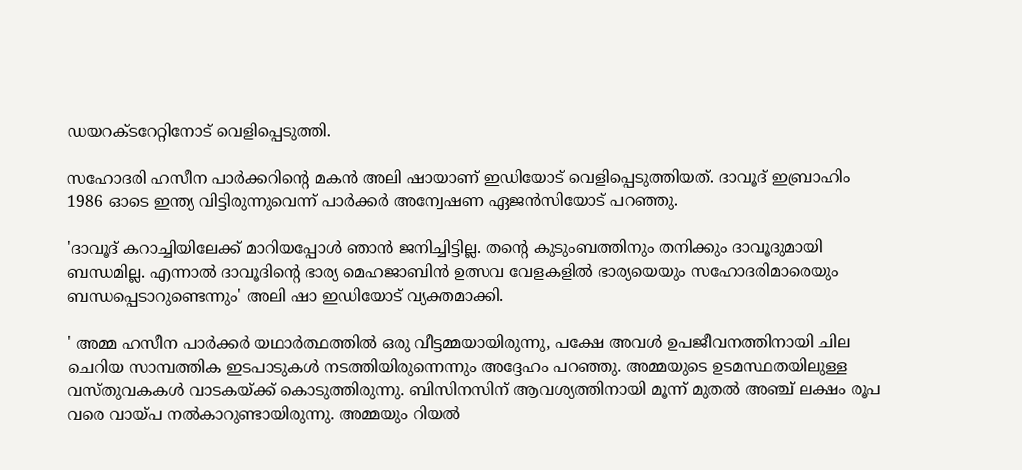ഡയറക്ടറേറ്റിനോട് വെളിപ്പെടുത്തി.

സഹോദരി ഹസീന പാർക്കറിന്റെ മകൻ അലി ഷായാണ് ഇഡിയോട് വെളിപ്പെടുത്തിയത്. ദാവൂദ് ഇബ്രാഹിം 1986 ഓടെ ഇന്ത്യ വിട്ടിരുന്നുവെന്ന് പാർക്കർ അന്വേഷണ ഏജൻസിയോട് പറഞ്ഞു.

'ദാവൂദ് കറാച്ചിയിലേക്ക് മാറിയപ്പോള്‍ ഞാന്‍ ജനിച്ചിട്ടില്ല. തന്റെ കുടുംബത്തിനും തനിക്കും ദാവൂദുമായി ബന്ധമില്ല. എന്നാൽ ദാവൂദിന്റെ ഭാര്യ മെഹജാബിൻ ഉത്സവ വേളകളിൽ ഭാര്യയെയും സഹോദരിമാരെയും ബന്ധപ്പെടാറുണ്ടെന്നും' അലി ഷാ ഇഡിയോട് വ്യക്തമാക്കി.

' അമ്മ ഹസീന പാർക്കർ യഥാർത്ഥത്തിൽ ഒരു വീട്ടമ്മയായിരുന്നു, പക്ഷേ അവൾ ഉപജീവനത്തിനായി ചില ചെറിയ സാമ്പത്തിക ഇടപാടുകൾ നടത്തിയിരുന്നെന്നും അദ്ദേഹം പറഞ്ഞു. അമ്മയുടെ ഉടമസ്ഥതയിലുള്ള വസ്തുവകകൾ വാടകയ്ക്ക് കൊടുത്തിരുന്നു. ബിസിനസിന് ആവശ്യത്തിനായി മൂന്ന് മുതൽ അഞ്ച് ലക്ഷം രൂപ വരെ വായ്പ നൽകാറുണ്ടായിരുന്നു. അമ്മയും റിയൽ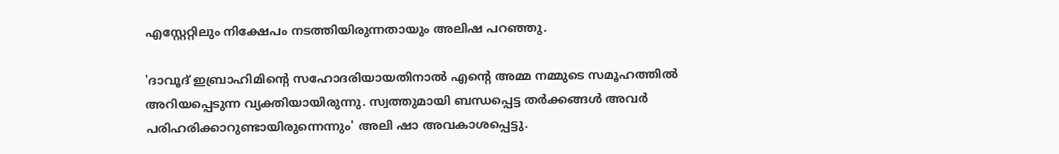എസ്റ്റേറ്റിലും നിക്ഷേപം നടത്തിയിരുന്നതായും അലിഷ പറഞ്ഞു.

'ദാവൂദ് ഇബ്രാഹിമിന്റെ സഹോദരിയായതിനാൽ എന്റെ അമ്മ നമ്മുടെ സമൂഹത്തിൽ അറിയപ്പെടുന്ന വ്യക്തിയായിരുന്നു. സ്വത്തുമായി ബന്ധപ്പെട്ട തർക്കങ്ങൾ അവർ പരിഹരിക്കാറുണ്ടായിരുന്നെന്നും' അലി ഷാ അവകാശപ്പെട്ടു.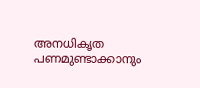അനധികൃത പണമുണ്ടാക്കാനും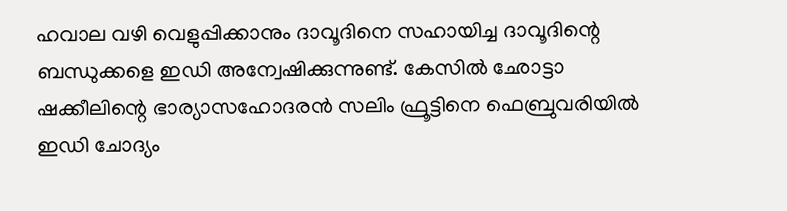ഹവാല വഴി വെളുപ്പിക്കാനും ദാവൂദിനെ സഹായിച്ച ദാവൂദിന്റെ ബന്ധുക്കളെ ഇഡി അന്വേഷിക്കുന്നുണ്ട്. കേസിൽ ഛോട്ടാ ഷക്കീലിന്റെ ഭാര്യാസഹോദരൻ സലിം ഫ്രൂട്ടിനെ ഫെബ്രുവരിയിൽ ഇഡി ചോദ്യം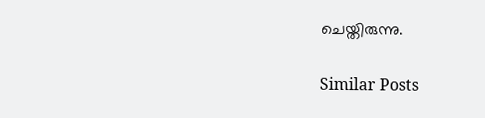ചെയ്തിരുന്നു.

Similar Posts